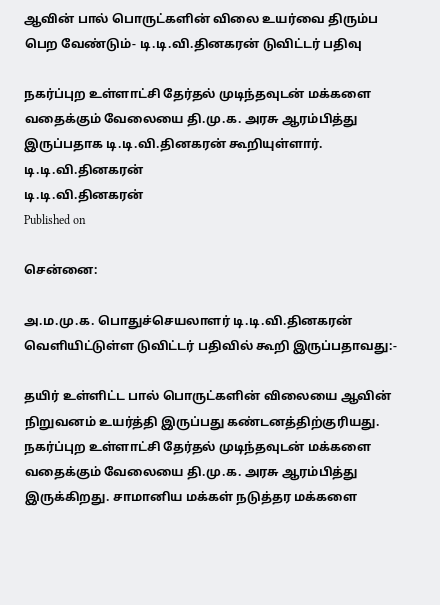ஆவின் பால் பொருட்களின் விலை உயர்வை திரும்ப பெற வேண்டும்- டி.டி.வி.தினகரன் டுவிட்டர் பதிவு

நகர்ப்புற உள்ளாட்சி தேர்தல் முடிந்தவுடன் மக்களை வதைக்கும் வேலையை தி.மு.க. அரசு ஆரம்பித்து இருப்பதாக டி.டி.வி.தினகரன் கூறியுள்ளார்.
டி.டி.வி.தினகரன்
டி.டி.வி.தினகரன்
Published on

சென்னை:

அ.ம.மு.க. பொதுச்செயலாளர் டி.டி.வி.தினகரன் வெளியிட்டுள்ள டுவிட்டர் பதிவில் கூறி இருப்பதாவது:-

தயிர் உள்ளிட்ட பால் பொருட்களின் விலையை ஆவின் நிறுவனம் உயர்த்தி இருப்பது கண்டனத்திற்குரியது. நகர்ப்புற உள்ளாட்சி தேர்தல் முடிந்தவுடன் மக்களை வதைக்கும் வேலையை தி.மு.க. அரசு ஆரம்பித்து இருக்கிறது. சாமானிய மக்கள் நடுத்தர மக்களை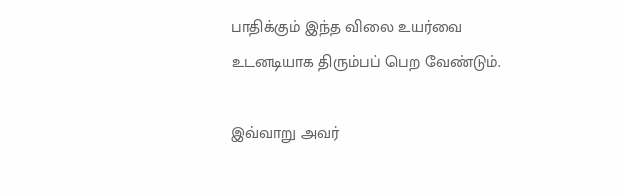பாதிக்கும் இந்த விலை உயர்வை உடனடியாக திரும்பப் பெற வேண்டும்.

இவ்வாறு அவர்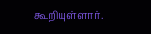கூறியுள்ளார்.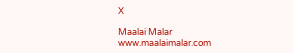X

Maalai Malar
www.maalaimalar.com